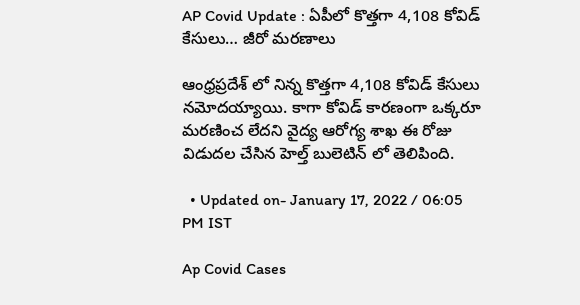AP Covid Update : ఏపీలో కొత్తగా 4,108 కోవిడ్ కేసులు… జీరో మరణాలు

ఆంధ్రప్రదేశ్ లో నిన్న కొత్తగా 4,108 కోవిడ్ కేసులు నమోదయ్యాయి. కాగా కోవిడ్ కారణంగా ఒక్కరూ మరణించ లేదని వైద్య ఆరోగ్య శాఖ ఈ రోజు విడుదల చేసిన హెల్త్ బులెటిన్ లో తెలిపింది.

  • Updated on- January 17, 2022 / 06:05 PM IST

Ap Covid Cases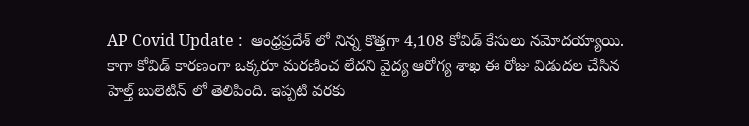AP Covid Update :  ఆంధ్రప్రదేశ్ లో నిన్న కొత్తగా 4,108 కోవిడ్ కేసులు నమోదయ్యాయి. కాగా కోవిడ్ కారణంగా ఒక్కరూ మరణించ లేదని వైద్య ఆరోగ్య శాఖ ఈ రోజు విడుదల చేసిన హెల్త్ బులెటిన్ లో తెలిపింది. ఇప్పటి వరకు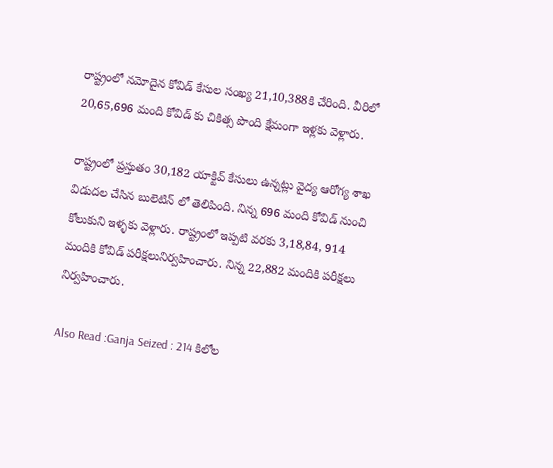రాష్ట్రంలో నమోదైన కోవిడ్ కేసుల సంఖ్య 21,10,388కి చేరింది. వీరిలో 20,65,696 మంది కోవిడ్ కు చికిత్స పొంది క్షేమంగా ఇళ్లకు వెళ్లారు.

రాష్ట్రంలో ప్రస్తుతం 30,182 యాక్టివ్ కేసులు ఉన్నట్లు వైద్య ఆరోగ్య శాఖ విడుదల చేసిన బులెటిన్ లో తెలిపింది. నిన్న 696 మంది కోవిడ్ నుంచి కోలుకుని ఇళ్ళకు వెళ్లారు. రాష్ట్రంలో ఇప్పటి వరకు 3,18,84, 914 మందికి కోవిడ్ పరీక్షలునిర్వహించారు. నిన్న 22,882 మందికి పరీక్షలు నిర్వహించారు.

Also Read :Ganja Seized : 214 కిలోల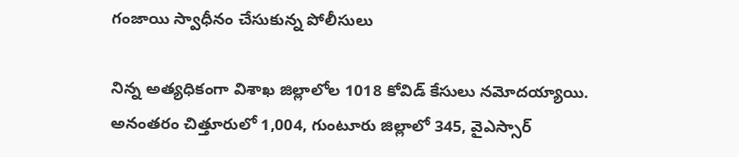గంజాయి స్వాధీనం చేసుకున్న పోలీసులు

నిన్న అత్యధికంగా విశాఖ జిల్లాలోల 1018 కోవిడ్ కేసులు నమోదయ్యాయి. అనంతరం చిత్తూరులో 1,004, గుంటూరు జిల్లాలో 345, వైఎస్సార్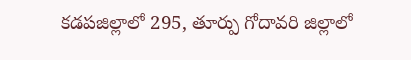కడపజిల్లాలో 295, తూర్పు గోదావరి జిల్లాలో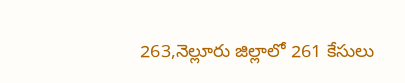263,నెల్లూరు జిల్లాలో 261 కేసులు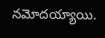నమోదయ్యాయి.